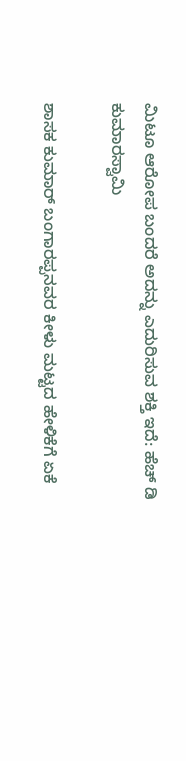ಮಿಟೂ ಆರೋಪ ಬಂದರೆ ಅದನ್ನು ಎದುರಿಸುವ ಶಕ್ತಿ ಇದೆ: ಹೆಚ್ ಡಿ ಕುಮಾರಸ್ವಾಮಿ

ಶಾಸಕ ಕುಮಾರ್ ಬಂಗಾರಪ್ಪನವರ ಕೀಳು ಮಟ್ಟದ ಹೇಳಿಕೆಗೆ ಏಕೆ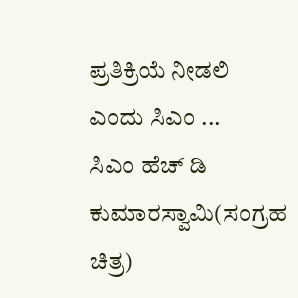ಪ್ರತಿಕ್ರಿಯೆ ನೀಡಲಿ ಎಂದು ಸಿಎಂ ...
ಸಿಎಂ ಹೆಚ್ ಡಿ ಕುಮಾರಸ್ವಾಮಿ(ಸಂಗ್ರಹ ಚಿತ್ರ)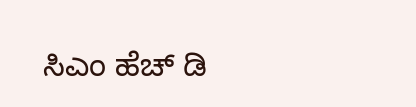ಸಿಎಂ ಹೆಚ್ ಡಿ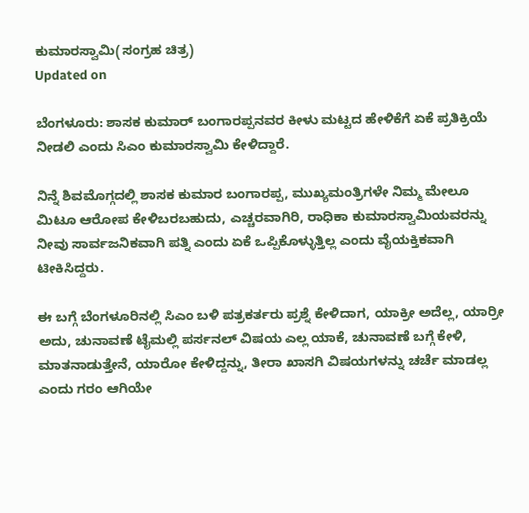ಕುಮಾರಸ್ವಾಮಿ(ಸಂಗ್ರಹ ಚಿತ್ರ)
Updated on

ಬೆಂಗಳೂರು: ಶಾಸಕ ಕುಮಾರ್ ಬಂಗಾರಪ್ಪನವರ ಕೀಳು ಮಟ್ಟದ ಹೇಳಿಕೆಗೆ ಏಕೆ ಪ್ರತಿಕ್ರಿಯೆ ನೀಡಲಿ ಎಂದು ಸಿಎಂ ಕುಮಾರಸ್ವಾಮಿ ಕೇಳಿದ್ದಾರೆ.

ನಿನ್ನೆ ಶಿವಮೊಗ್ಗದಲ್ಲಿ ಶಾಸಕ ಕುಮಾರ ಬಂಗಾರಪ್ಪ, ಮುಖ್ಯಮಂತ್ರಿಗಳೇ ನಿಮ್ಮ ಮೇಲೂ ಮಿಟೂ ಆರೋಪ ಕೇಳಿಬರಬಹುದು, ಎಚ್ಚರವಾಗಿರಿ, ರಾಧಿಕಾ ಕುಮಾರಸ್ವಾಮಿಯವರನ್ನು ನೀವು ಸಾರ್ವಜನಿಕವಾಗಿ ಪತ್ನಿ ಎಂದು ಏಕೆ ಒಪ್ಪಿಕೊಳ್ಳುತ್ತಿಲ್ಲ ಎಂದು ವೈಯಕ್ತಿಕವಾಗಿ ಟೀಕಿಸಿದ್ದರು.

ಈ ಬಗ್ಗೆ ಬೆಂಗಳೂರಿನಲ್ಲಿ ಸಿಎಂ ಬಳಿ ಪತ್ರಕರ್ತರು ಪ್ರಶ್ನೆ ಕೇಳಿದಾಗ, ಯಾಕ್ರೀ ಅದೆಲ್ಲ, ಯಾರ್ರೀ ಅದು, ಚುನಾವಣೆ ಟೈಮಲ್ಲಿ ಪರ್ಸನಲ್ ವಿಷಯ ಎಲ್ಲ ಯಾಕೆ, ಚುನಾವಣೆ ಬಗ್ಗೆ ಕೇಳಿ, ಮಾತನಾಡುತ್ತೇನೆ, ಯಾರೋ ಕೇಳಿದ್ದನ್ನು, ತೀರಾ ಖಾಸಗಿ ವಿಷಯಗಳನ್ನು ಚರ್ಚೆ ಮಾಡಲ್ಲ ಎಂದು ಗರಂ ಆಗಿಯೇ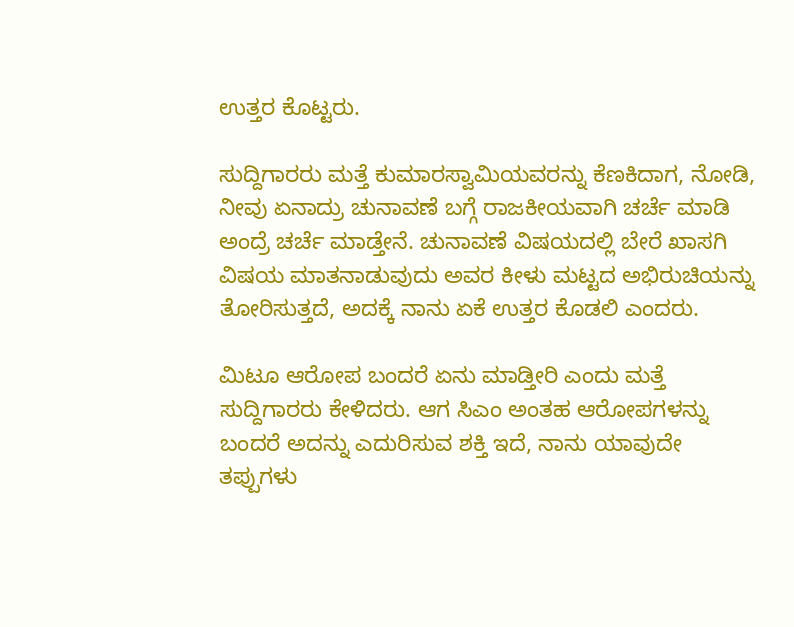ಉತ್ತರ ಕೊಟ್ಟರು.

ಸುದ್ದಿಗಾರರು ಮತ್ತೆ ಕುಮಾರಸ್ವಾಮಿಯವರನ್ನು ಕೆಣಕಿದಾಗ, ನೋಡಿ, ನೀವು ಏನಾದ್ರು ಚುನಾವಣೆ ಬಗ್ಗೆ ರಾಜಕೀಯವಾಗಿ ಚರ್ಚೆ ಮಾಡಿ ಅಂದ್ರೆ ಚರ್ಚೆ ಮಾಡ್ತೇನೆ. ಚುನಾವಣೆ ವಿಷಯದಲ್ಲಿ ಬೇರೆ ಖಾಸಗಿ ವಿಷಯ ಮಾತನಾಡುವುದು ಅವರ ಕೀಳು ಮಟ್ಟದ ಅಭಿರುಚಿಯನ್ನು ತೋರಿಸುತ್ತದೆ, ಅದಕ್ಕೆ ನಾನು ಏಕೆ ಉತ್ತರ ಕೊಡಲಿ ಎಂದರು.

ಮಿಟೂ ಆರೋಪ ಬಂದರೆ ಏನು ಮಾಡ್ತೀರಿ ಎಂದು ಮತ್ತೆ ಸುದ್ದಿಗಾರರು ಕೇಳಿದರು. ಆಗ ಸಿಎಂ ಅಂತಹ ಆರೋಪಗಳನ್ನು ಬಂದರೆ ಅದನ್ನು ಎದುರಿಸುವ ಶಕ್ತಿ ಇದೆ, ನಾನು ಯಾವುದೇ ತಪ್ಪುಗಳು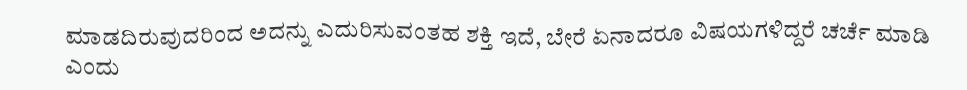ಮಾಡದಿರುವುದರಿಂದ ಅದನ್ನು ಎದುರಿಸುವಂತಹ ಶಕ್ತಿ ಇದೆ, ಬೇರೆ ಏನಾದರೂ ವಿಷಯಗಳಿದ್ದರೆ ಚರ್ಚೆ ಮಾಡಿ ಎಂದು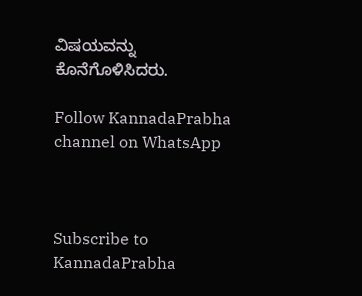ವಿಷಯವನ್ನು ಕೊನೆಗೊಳಿಸಿದರು.

Follow KannadaPrabha channel on WhatsApp



Subscribe to KannadaPrabha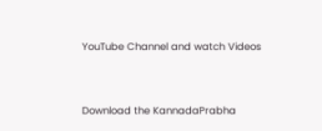YouTube Channel and watch Videos



Download the KannadaPrabha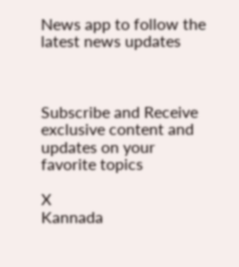News app to follow the latest news updates



Subscribe and Receive exclusive content and updates on your favorite topics

X
Kannada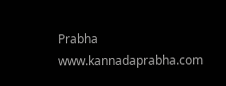Prabha
www.kannadaprabha.com